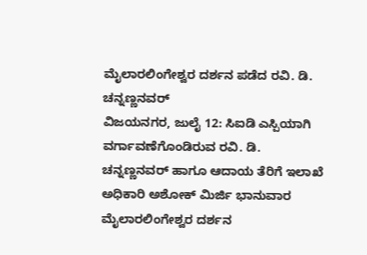ಮೈಲಾರಲಿಂಗೇಶ್ವರ ದರ್ಶನ ಪಡೆದ ರವಿ. ಡಿ. ಚನ್ನಣ್ಣನವರ್
ವಿಜಯನಗರ, ಜುಲೈ 12: ಸಿಐಡಿ ಎಸ್ಪಿಯಾಗಿ ವರ್ಗಾವಣೆಗೊಂಡಿರುವ ರವಿ. ಡಿ. ಚನ್ನಣ್ಣನವರ್ ಹಾಗೂ ಆದಾಯ ತೆರಿಗೆ ಇಲಾಖೆ ಅಧಿಕಾರಿ ಅಶೋಕ್ ಮಿರ್ಜಿ ಭಾನುವಾರ ಮೈಲಾರಲಿಂಗೇಶ್ವರ ದರ್ಶನ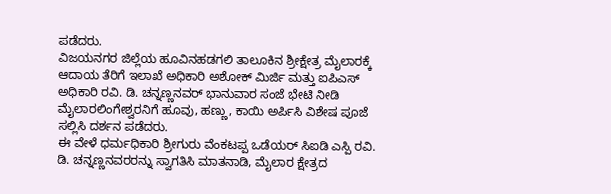ಪಡೆದರು.
ವಿಜಯನಗರ ಜಿಲ್ಲೆಯ ಹೂವಿನಹಡಗಲಿ ತಾಲೂಕಿನ ಶ್ರೀಕ್ಷೇತ್ರ ಮೈಲಾರಕ್ಕೆ ಆದಾಯ ತೆರಿಗೆ ಇಲಾಖೆ ಅಧಿಕಾರಿ ಅಶೋಕ್ ಮಿರ್ಜಿ ಮತ್ತು ಐಪಿಎಸ್ ಅಧಿಕಾರಿ ರವಿ. ಡಿ. ಚನ್ನಣ್ಣನವರ್ ಭಾನುವಾರ ಸಂಜೆ ಭೇಟಿ ನೀಡಿ ಮೈಲಾರಲಿಂಗೇಶ್ವರನಿಗೆ ಹೂವು, ಹಣ್ಣು, ಕಾಯಿ ಅರ್ಪಿಸಿ ವಿಶೇಷ ಪೂಜೆ ಸಲ್ಲಿಸಿ ದರ್ಶನ ಪಡೆದರು.
ಈ ವೇಳೆ ಧರ್ಮಧಿಕಾರಿ ಶ್ರೀಗುರು ವೆಂಕಟಪ್ಪ ಒಡೆಯರ್ ಸಿಐಡಿ ಎಸ್ಪಿ ರವಿ. ಡಿ. ಚನ್ನಣ್ಣನವರರನ್ನು ಸ್ವಾಗತಿಸಿ ಮಾತನಾಡಿ, ಮೈಲಾರ ಕ್ಷೇತ್ರದ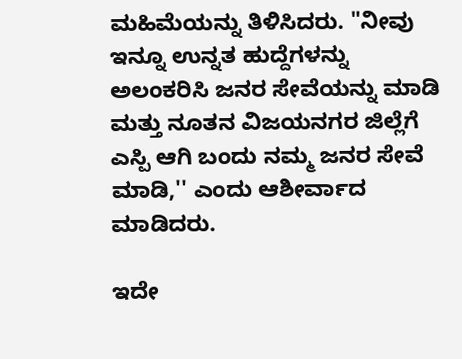ಮಹಿಮೆಯನ್ನು ತಿಳಿಸಿದರು. "ನೀವು ಇನ್ನೂ ಉನ್ನತ ಹುದ್ದೆಗಳನ್ನು ಅಲಂಕರಿಸಿ ಜನರ ಸೇವೆಯನ್ನು ಮಾಡಿ ಮತ್ತು ನೂತನ ವಿಜಯನಗರ ಜಿಲ್ಲೆಗೆ ಎಸ್ಪಿ ಆಗಿ ಬಂದು ನಮ್ಮ ಜನರ ಸೇವೆ ಮಾಡಿ,'' ಎಂದು ಆಶೀರ್ವಾದ ಮಾಡಿದರು.

ಇದೇ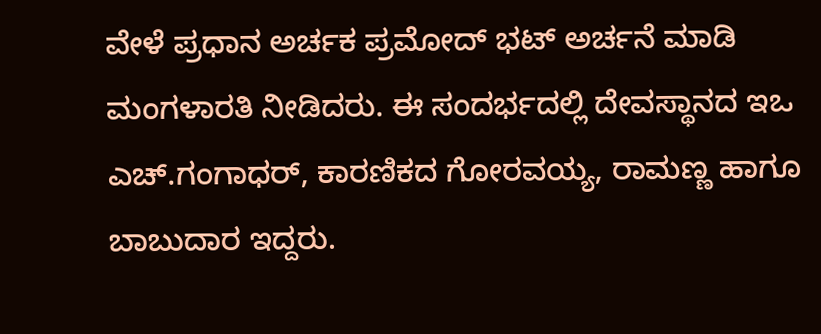ವೇಳೆ ಪ್ರಧಾನ ಅರ್ಚಕ ಪ್ರಮೋದ್ ಭಟ್ ಅರ್ಚನೆ ಮಾಡಿ ಮಂಗಳಾರತಿ ನೀಡಿದರು. ಈ ಸಂದರ್ಭದಲ್ಲಿ ದೇವಸ್ಥಾನದ ಇಒ ಎಚ್.ಗಂಗಾಧರ್, ಕಾರಣಿಕದ ಗೋರವಯ್ಯ, ರಾಮಣ್ಣ ಹಾಗೂ ಬಾಬುದಾರ ಇದ್ದರು.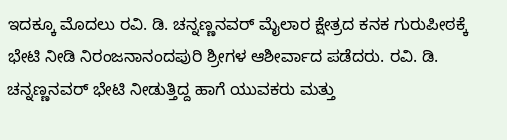ಇದಕ್ಕೂ ಮೊದಲು ರವಿ. ಡಿ. ಚನ್ನಣ್ಣನವರ್ ಮೈಲಾರ ಕ್ಷೇತ್ರದ ಕನಕ ಗುರುಪೀಠಕ್ಕೆ ಭೇಟಿ ನೀಡಿ ನಿರಂಜನಾನಂದಪುರಿ ಶ್ರೀಗಳ ಆಶೀರ್ವಾದ ಪಡೆದರು. ರವಿ. ಡಿ. ಚನ್ನಣ್ಣನವರ್ ಭೇಟಿ ನೀಡುತ್ತಿದ್ದ ಹಾಗೆ ಯುವಕರು ಮತ್ತು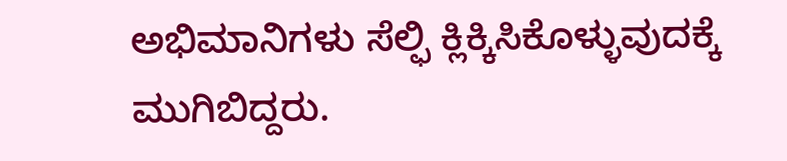ಅಭಿಮಾನಿಗಳು ಸೆಲ್ಫಿ ಕ್ಲಿಕ್ಕಿಸಿಕೊಳ್ಳುವುದಕ್ಕೆ ಮುಗಿಬಿದ್ದರು.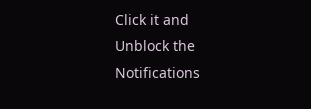Click it and Unblock the Notifications